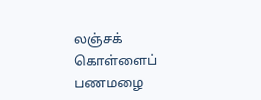லஞ்சக் கொள்ளைப் பணமழை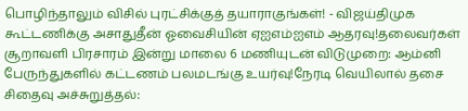பொழிந்தாலும் விசில் புரட்சிக்குத் தயாராகுங்கள்! - விஜய்திமுக கூட்டணிக்கு அசாதுதீன் ஓவைசியின் ஏஐஎம்ஐஎம் ஆதரவு!தலைவர்கள் சூறாவளி பிரசாரம் இன்று மாலை 6 மணியுடன் விடுமுறை: ஆம்னி பேருந்துகளில் கட்டணம் பலமடங்கு உயர்வு!நேரடி வெயிலால் தசை சிதைவு அச்சுறுத்தல்: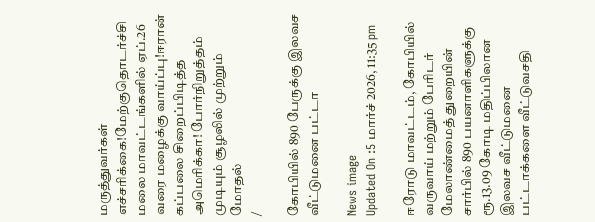மருத்துவர்கள் எச்சரிக்கை!மேற்குதொடர்ச்சி மலை மாவட்டங்களில் ஏப்.26 வரை மழைக்கு வாய்ப்பு!ஈரான் கப்பலை சிறைப்பிடித்த அமெரிக்கா! போர்நிறுத்தம் முடியும் சூழலில் முற்றும் மோதல்
/

கோபியில் 890 பேருக்கு இலவச வீட்டுமனை பட்டா

News image
Updated On :5 மார்ச் 2026, 11:35 pm

ஈரோடு மாவட்டம், கோபியில் வருவாய் மற்றும் பேரிடர் மேலாண்மைத் துறையின் சார்பில் 890 பயனாளிகளுக்கு ரூ.13.09 கோடி மதிப்பிலான இலவச வீட்டுமனை பட்டாக்களை வீட்டுவசதி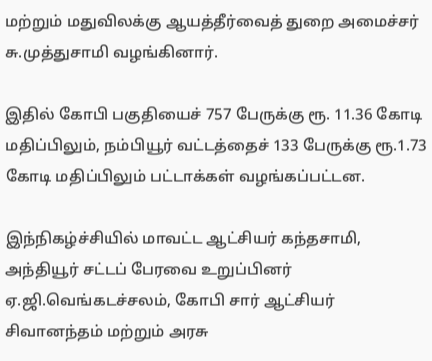மற்றும் மதுவிலக்கு ஆயத்தீர்வைத் துறை அமைச்சர் சு.முத்துசாமி வழங்கினார்.

இதில் கோபி பகுதியைச் 757 பேருக்கு ரூ. 11.36 கோடி மதிப்பிலும், நம்பியூர் வட்டத்தைச் 133 பேருக்கு ரூ.1.73 கோடி மதிப்பிலும் பட்டாக்கள் வழங்கப்பட்டன.

இந்நிகழ்ச்சியில் மாவட்ட ஆட்சியர் கந்தசாமி, அந்தியூர் சட்டப் பேரவை உறுப்பினர் ஏ.ஜி.வெங்கடச்சலம், கோபி சார் ஆட்சியர் சிவானந்தம் மற்றும் அரசு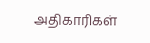அதிகாரிகள்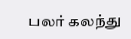பலர் கலந்து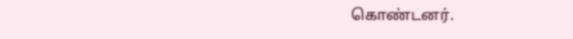கொண்டனர்.